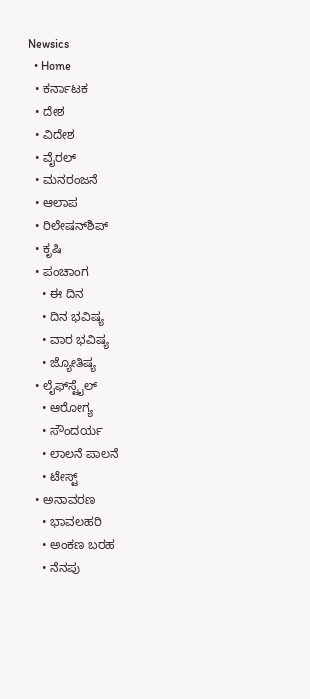Newsics
  • Home
  • ಕರ್ನಾಟಕ
  • ದೇಶ
  • ವಿದೇಶ
  • ವೈರಲ್
  • ಮನರಂಜನೆ
  • ಆಲಾಪ
  • ರಿಲೇಷನ್‌ಶಿಪ್
  • ಕೃಷಿ
  • ಪಂಚಾಂಗ
    • ಈ ದಿನ
    • ದಿನ ಭವಿಷ್ಯ
    • ವಾರ ಭವಿಷ್ಯ
    • ಜ್ಯೋತಿಷ್ಯ
  • ಲೈಫ್‌ಸ್ಟೈಲ್
    • ಆರೋಗ್ಯ
    • ಸೌಂದರ್ಯ
    • ಲಾಲನೆ ಪಾಲನೆ
    • ಟೇಸ್ಟ್
  • ಅನಾವರಣ
    • ಭಾವಲಹರಿ
    • ಅಂಕಣ ಬರಹ
    • ನೆನಪು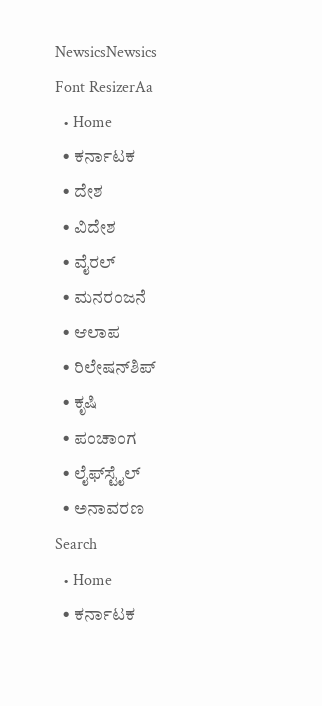NewsicsNewsics
Font ResizerAa
  • Home
  • ಕರ್ನಾಟಕ
  • ದೇಶ
  • ವಿದೇಶ
  • ವೈರಲ್
  • ಮನರಂಜನೆ
  • ಆಲಾಪ
  • ರಿಲೇಷನ್‌ಶಿಪ್
  • ಕೃಷಿ
  • ಪಂಚಾಂಗ
  • ಲೈಫ್‌ಸ್ಟೈಲ್
  • ಅನಾವರಣ
Search
  • Home
  • ಕರ್ನಾಟಕ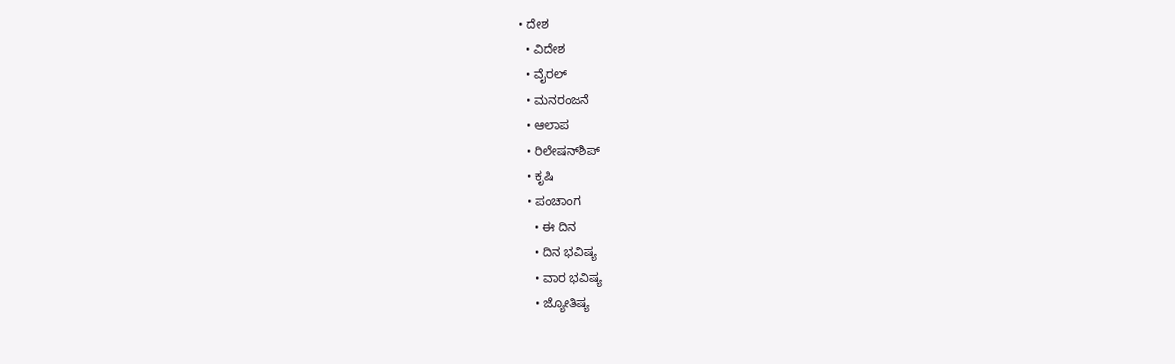• ದೇಶ
  • ವಿದೇಶ
  • ವೈರಲ್
  • ಮನರಂಜನೆ
  • ಆಲಾಪ
  • ರಿಲೇಷನ್‌ಶಿಪ್
  • ಕೃಷಿ
  • ಪಂಚಾಂಗ
    • ಈ ದಿನ
    • ದಿನ ಭವಿಷ್ಯ
    • ವಾರ ಭವಿಷ್ಯ
    • ಜ್ಯೋತಿಷ್ಯ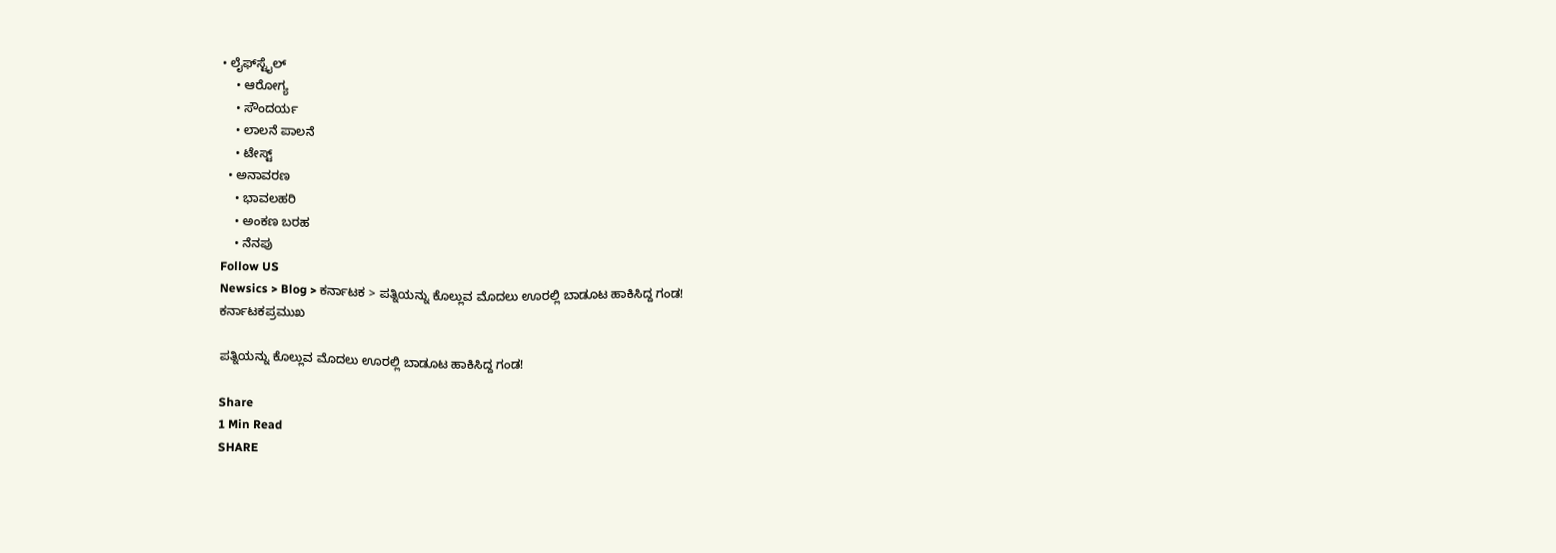• ಲೈಫ್‌ಸ್ಟೈಲ್
    • ಆರೋಗ್ಯ
    • ಸೌಂದರ್ಯ
    • ಲಾಲನೆ ಪಾಲನೆ
    • ಟೇಸ್ಟ್
  • ಅನಾವರಣ
    • ಭಾವಲಹರಿ
    • ಅಂಕಣ ಬರಹ
    • ನೆನಪು
Follow US
Newsics > Blog > ಕರ್ನಾಟಕ > ಪತ್ನಿಯನ್ನು ಕೊಲ್ಲುವ ಮೊದಲು ಊರಲ್ಲಿ ಬಾಡೂಟ ಹಾಕಿಸಿದ್ದ ಗಂಡ!
ಕರ್ನಾಟಕಪ್ರಮುಖ

ಪತ್ನಿಯನ್ನು ಕೊಲ್ಲುವ ಮೊದಲು ಊರಲ್ಲಿ ಬಾಡೂಟ ಹಾಕಿಸಿದ್ದ ಗಂಡ!

Share
1 Min Read
SHARE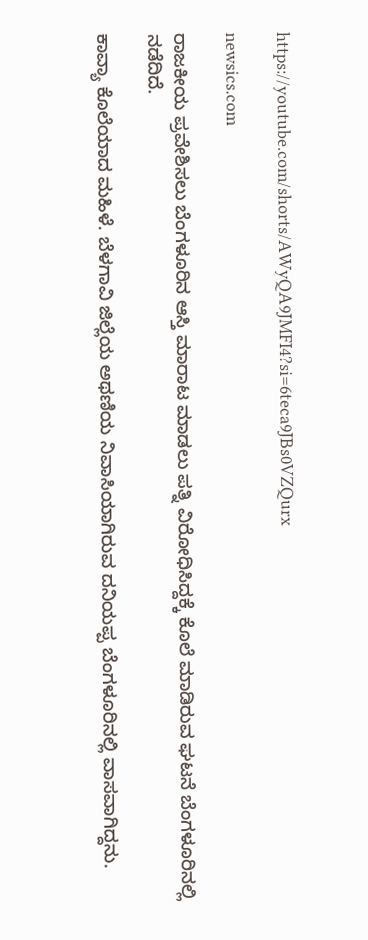https://youtube.com/shorts/AWyQA9JMFI4?si=6teca9JBs0VZQurx

newsics.com

ರಾಜಕೀಯ ಪ್ರವೇಶಿಸಲು ಬೆಂಗಳೂರಿನ ಆಸ್ತಿ ಮಾರಾಟ ಮಾಡಲು ಪತ್ನಿ ವಿರೋಧಿಸಿದ್ದಕ್ಕೆ ಕೊಲೆ ಮಾಡಿರುವ ಘಟನೆ ಬೆಂಗಳೂರಿನಲ್ಲಿ ನಡೆದಿದೆ.

ಕಾವ್ಯಾ ಕೊಲೆಯಾದ ಮಹಿಳೆ. ಬೆಳಗಾವಿ ಜಿಲ್ಲೆಯ ಅಥಣಿಯ ನಿವಾಸಿಯಾಗಿರುವ ದನಿಯಪ್ಪ ಬೆಂಗಳೂರಿನಲ್ಲಿ ವಾಸವಾಗಿದ್ದನು.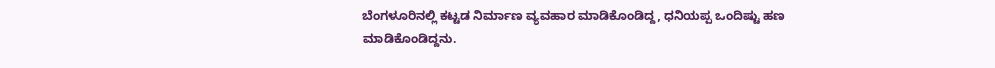ಬೆಂಗಳೂರಿನಲ್ಲಿ ಕಟ್ಟಡ ನಿರ್ಮಾಣ ವ್ಯವಹಾರ ಮಾಡಿಕೊಂಡಿದ್ದ, ಧನಿಯಪ್ಪ ಒಂದಿಷ್ಟು ಹಣ ಮಾಡಿಕೊಂಡಿದ್ದನು.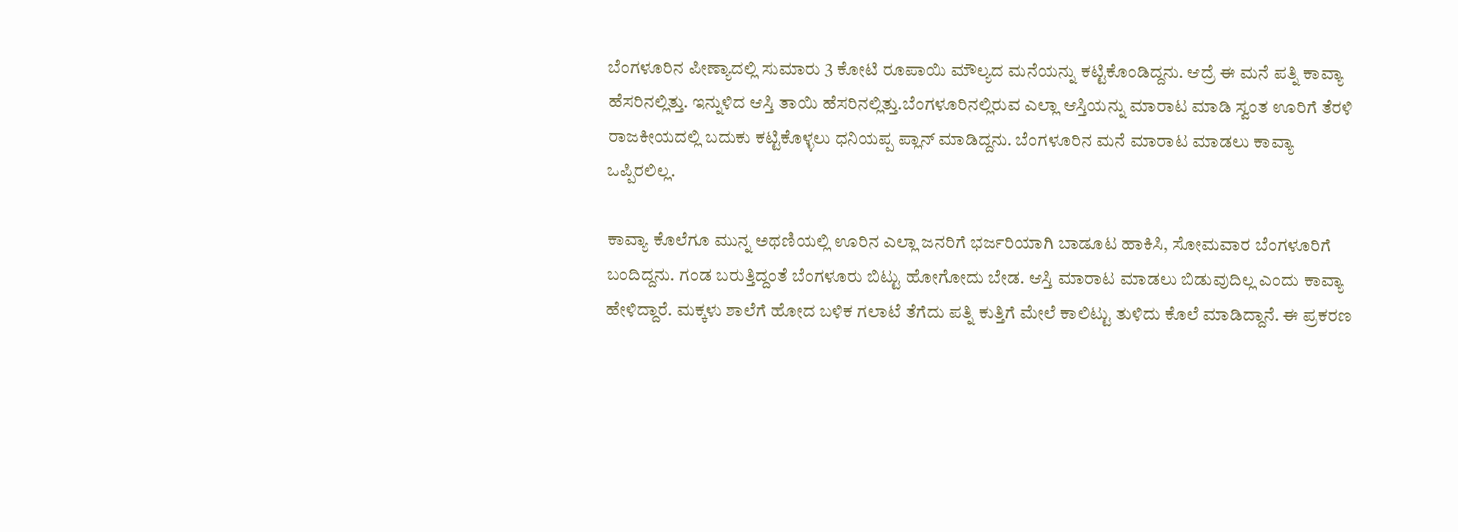ಬೆಂಗಳೂರಿನ ಪೀಣ್ಯಾದಲ್ಲಿ ಸುಮಾರು 3 ಕೋಟಿ ರೂಪಾಯಿ ಮೌಲ್ಯದ ಮನೆಯನ್ನು ಕಟ್ಟಿಕೊಂಡಿದ್ದನು. ಆದ್ರೆ ಈ ಮನೆ ಪತ್ನಿ ಕಾವ್ಯಾ ಹೆಸರಿನಲ್ಲಿತ್ತು. ಇನ್ನುಳಿದ ಆಸ್ತಿ ತಾಯಿ ಹೆಸರಿನಲ್ಲಿತ್ತು.ಬೆಂಗಳೂರಿನಲ್ಲಿರುವ ಎಲ್ಲಾ ಆಸ್ತಿಯನ್ನು ಮಾರಾಟ ಮಾಡಿ ಸ್ವಂತ ಊರಿಗೆ ತೆರಳಿ ರಾಜಕೀಯದಲ್ಲಿ ಬದುಕು ಕಟ್ಟಿಕೊಳ್ಳಲು ಧನಿಯಪ್ಪ ಪ್ಲಾನ್ ಮಾಡಿದ್ದನು. ಬೆಂಗಳೂರಿನ ಮನೆ ಮಾರಾಟ ಮಾಡಲು ಕಾವ್ಯಾ ಒಪ್ಪಿರಲಿಲ್ಲ.

ಕಾವ್ಯಾ ಕೊಲೆಗೂ ಮುನ್ನ ಅಥಣಿಯಲ್ಲಿ ಊರಿನ ಎಲ್ಲಾ ಜನರಿಗೆ ಭರ್ಜರಿಯಾಗಿ ಬಾಡೂಟ ಹಾಕಿಸಿ, ಸೋಮವಾರ ಬೆಂಗಳೂರಿಗೆ ಬಂದಿದ್ದನು. ಗಂಡ ಬರುತ್ತಿದ್ದಂತೆ ಬೆಂಗಳೂರು ಬಿಟ್ಟು ಹೋಗೋದು ಬೇಡ. ಆಸ್ತಿ ಮಾರಾಟ ಮಾಡಲು ಬಿಡುವುದಿಲ್ಲ ಎಂದು ಕಾವ್ಯಾ ಹೇಳಿದ್ದಾರೆ. ಮಕ್ಕಳು ಶಾಲೆಗೆ ಹೋದ ಬಳಿಕ ಗಲಾಟೆ ತೆಗೆದು ಪತ್ನಿ ಕುತ್ತಿಗೆ ಮೇಲೆ ಕಾಲಿಟ್ಟು ತುಳಿದು ಕೊಲೆ ಮಾಡಿದ್ದಾನೆ. ಈ ಪ್ರಕರಣ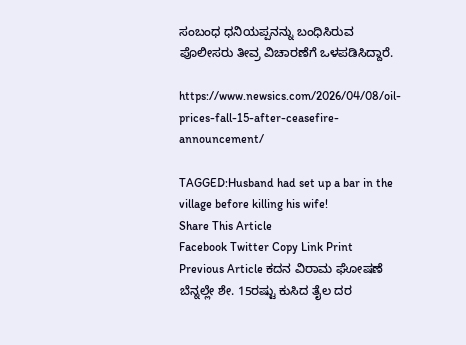ಸಂಬಂಧ ಧನಿಯಪ್ಪನನ್ನು ಬಂಧಿಸಿರುವ ಪೊಲೀಸರು ತೀವ್ರ ವಿಚಾರಣೆಗೆ ಒಳಪಡಿಸಿದ್ದಾರೆ.

https://www.newsics.com/2026/04/08/oil-prices-fall-15-after-ceasefire-announcement/

TAGGED:Husband had set up a bar in the village before killing his wife!
Share This Article
Facebook Twitter Copy Link Print
Previous Article ಕದನ ವಿರಾಮ ಘೋಷಣೆ ಬೆನ್ನಲ್ಲೇ ಶೇ. 15ರಷ್ಟು ಕುಸಿದ ತೈಲ ದರ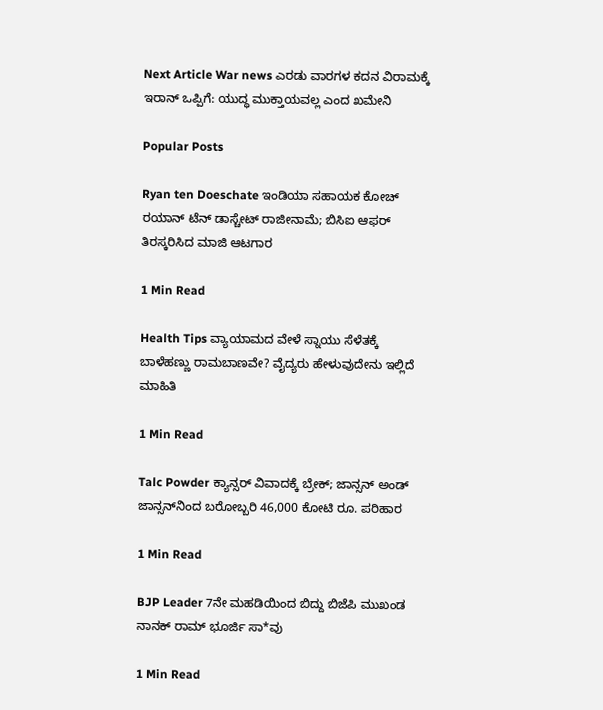Next Article War news ಎರಡು ವಾರಗಳ ಕದನ ವಿರಾಮಕ್ಕೆ ಇರಾನ್ ಒಪ್ಪಿಗೆ: ಯುದ್ಧ ಮುಕ್ತಾಯವಲ್ಲ ಎಂದ ಖಮೇನಿ

Popular Posts

Ryan ten Doeschate ಇಂಡಿಯಾ ಸಹಾಯಕ ಕೋಚ್ ರಯಾನ್ ಟೆನ್ ಡಾಸ್ಚೇಟ್ ರಾಜೀನಾಮೆ; ಬಿಸಿಐ ಆಫರ್ ತಿರಸ್ಕರಿಸಿದ ಮಾಜಿ ಆಟಗಾರ

1 Min Read

Health Tips ವ್ಯಾಯಾಮದ ವೇಳೆ ಸ್ನಾಯು ಸೆಳೆತಕ್ಕೆ ಬಾಳೆಹಣ್ಣು ರಾಮಬಾಣವೇ? ವೈದ್ಯರು ಹೇಳುವುದೇನು ಇಲ್ಲಿದೆ ಮಾಹಿತಿ

1 Min Read

Talc Powder ಕ್ಯಾನ್ಸರ್ ವಿವಾದಕ್ಕೆ ಬ್ರೇಕ್; ಜಾನ್ಸನ್ ಅಂಡ್ ಜಾನ್ಸನ್‌ನಿಂದ ಬರೋಬ್ಬರಿ 46,000 ಕೋಟಿ ರೂ. ಪರಿಹಾರ

1 Min Read

BJP Leader 7ನೇ ಮಹಡಿಯಿಂದ ಬಿದ್ದು ಬಿಜೆಪಿ ಮುಖಂಡ ನಾನಕ್ ರಾಮ್ ಭೂರ್ಜಿ ಸಾ*ವು

1 Min Read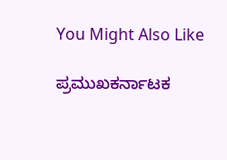You Might Also Like

ಪ್ರಮುಖಕರ್ನಾಟಕ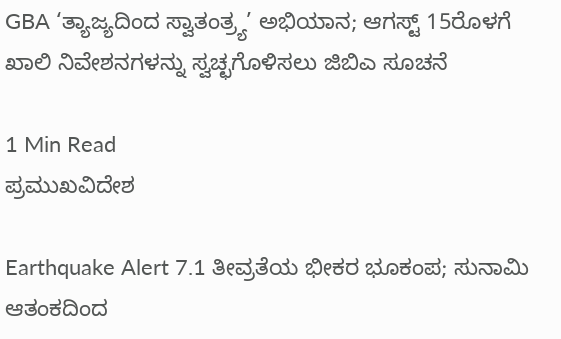GBA ‘ತ್ಯಾಜ್ಯದಿಂದ ಸ್ವಾತಂತ್ರ್ಯ’ ಅಭಿಯಾನ; ಆಗಸ್ಟ್ 15ರೊಳಗೆ ಖಾಲಿ ನಿವೇಶನಗಳನ್ನು ಸ್ವಚ್ಛಗೊಳಿಸಲು ಜಿಬಿಎ ಸೂಚನೆ

1 Min Read
ಪ್ರಮುಖವಿದೇಶ

Earthquake Alert 7.1 ತೀವ್ರತೆಯ ಭೀಕರ ಭೂಕಂಪ; ಸುನಾಮಿ ಆತಂಕದಿಂದ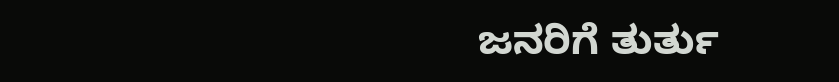ಜನರಿಗೆ ತುರ್ತು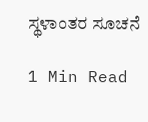ಸ್ಥಳಾಂತರ ಸೂಚನೆ

1 Min Read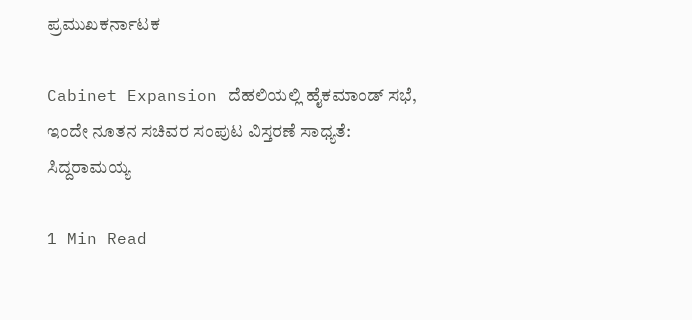ಪ್ರಮುಖಕರ್ನಾಟಕ

Cabinet Expansion ದೆಹಲಿಯಲ್ಲಿ ಹೈಕಮಾಂಡ್ ಸಭೆ, ಇಂದೇ ನೂತನ ಸಚಿವರ ಸಂಪುಟ ವಿಸ್ತರಣೆ ಸಾಧ್ಯತೆ: ಸಿದ್ದರಾಮಯ್ಯ

1 Min Read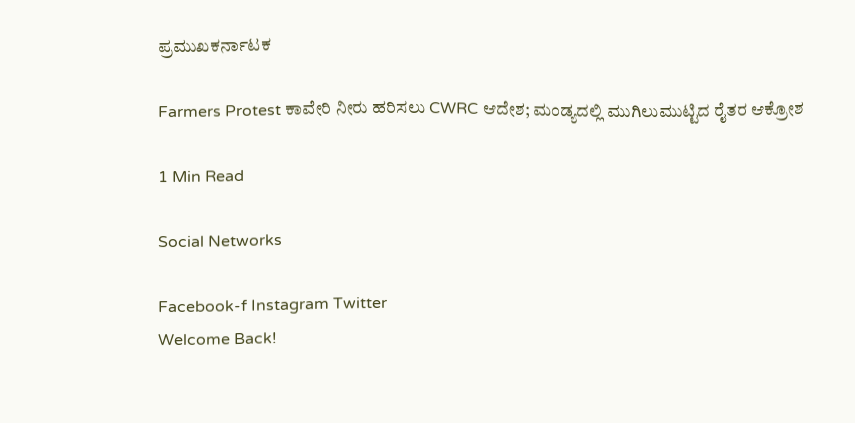ಪ್ರಮುಖಕರ್ನಾಟಕ

Farmers Protest ಕಾವೇರಿ ನೀರು ಹರಿಸಲು CWRC ಆದೇಶ; ಮಂಡ್ಯದಲ್ಲಿ ಮುಗಿಲುಮುಟ್ಟಿದ ರೈತರ ಆಕ್ರೋಶ

1 Min Read

Social Networks

Facebook-f Instagram Twitter
Welcome Back!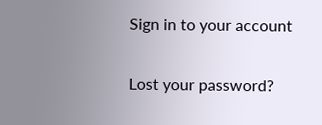Sign in to your account

Lost your password?